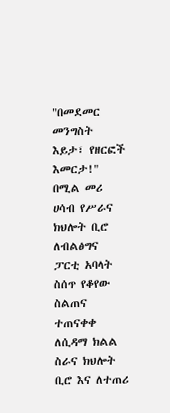"በመደመር መንግስት እይታ፣ የዘርፎች እመርታ!" በሚል መሪ ሀሳብ የሥራና ክህሎት ቢሮ ለብልፅግና ፓርቲ አባላት ስሰጥ የቆየው ስልጠና ተጠናቀቀ
ለሲዳማ ክልል ስራና ክህሎት ቢሮ እና ለተጠሪ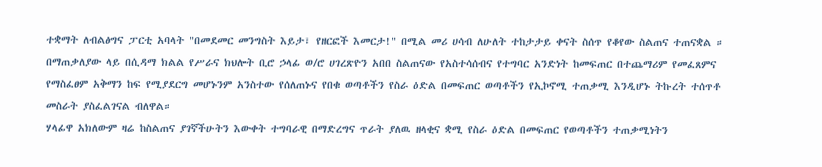ተቋማት ለብልፅግና ፓርቲ አባላት "በመደመር መንግስት እይታ፣ የዘርፎች እመርታ!" በሚል መሪ ሀሳብ ለሁለት ተከታታይ ቀናት ስሰጥ የቆየው ስልጠና ተጠናቋል ።
በማጠቃለያው ላይ በሲዳማ ክልል የሥራና ክህሎት ቢሮ ኃላፊ ወ/ሮ ሀገረጽዮን አበበ ስልጠናው የአስተሳሰብና የተግባር አንድነት ከመፍጠር በተጨማሪም የመፈጸምና የማስፈፀም አቅማን ከፍ የሚያደርግ መሆኑንም አንስተው የሰለጠኑና የበቁ ወጣቶችን የስራ ዕድል በመፍጠር ወጣቶችን የኢኮኖሚ ተጠቃሚ እንዲሆኑ ትኩረት ተሰጥቶ መስራት ያስፈልገናል ብለዋል።
ሃላፊዋ አክለውም ዛሬ ከስልጠና ያገኛችሁትን እውቀት ተግባራዊ በማድረግና ጥራት ያለዉ ዘላቂና ቋሚ የስራ ዕድል በመፍጠር የወጣቶችን ተጠቃሚነትን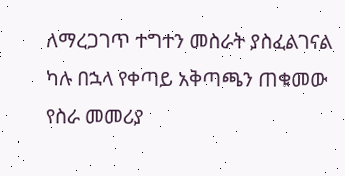ለማረጋገጥ ተግተን መስራት ያስፈልገናል ካሉ በኋላ የቀጣይ አቅጣጫን ጠቁመው የስራ መመሪያ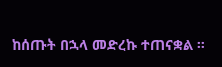ከሰጡት በኋላ መድረኩ ተጠናቋል ።